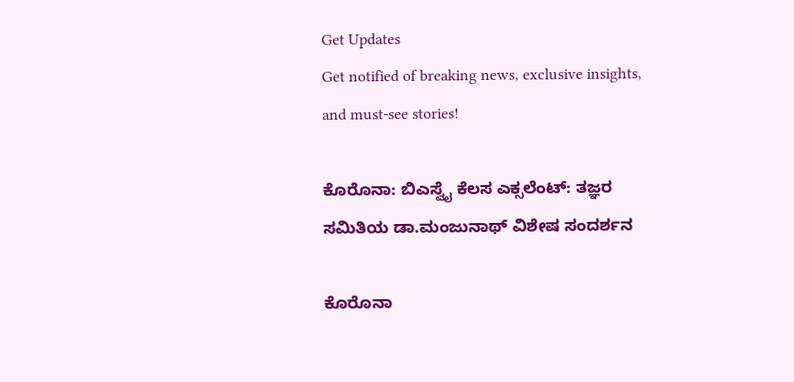Get Updates
Get notified of breaking news, exclusive insights, and must-see stories!

ಕೊರೊನಾ: ಬಿಎಸ್ವೈ ಕೆಲಸ ಎಕ್ಸಲೆಂಟ್: ತಜ್ಞರ ಸಮಿತಿಯ ಡಾ.ಮಂಜುನಾಥ್ ವಿಶೇಷ ಸಂದರ್ಶನ

ಕೊರೊನಾ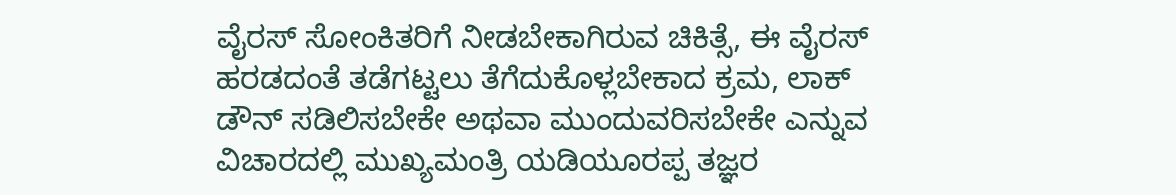ವೈರಸ್ ಸೋಂಕಿತರಿಗೆ ನೀಡಬೇಕಾಗಿರುವ ಚಿಕಿತ್ಸೆ, ಈ ವೈರಸ್ ಹರಡದಂತೆ ತಡೆಗಟ್ಟಲು ತೆಗೆದುಕೊಳ್ಲಬೇಕಾದ ಕ್ರಮ, ಲಾಕ್ ಡೌನ್ ಸಡಿಲಿಸಬೇಕೇ ಅಥವಾ ಮುಂದುವರಿಸಬೇಕೇ ಎನ್ನುವ ವಿಚಾರದಲ್ಲಿ ಮುಖ್ಯಮಂತ್ರಿ ಯಡಿಯೂರಪ್ಪ ತಜ್ಞರ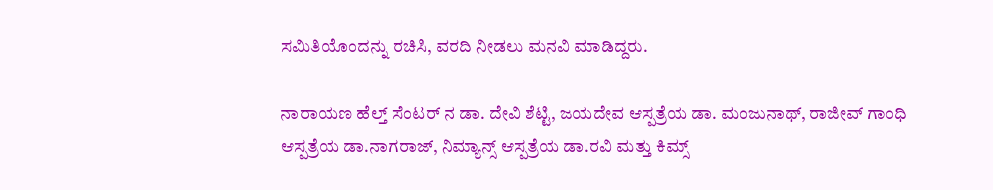ಸಮಿತಿಯೊಂದನ್ನು ರಚಿಸಿ, ವರದಿ ನೀಡಲು ಮನವಿ ಮಾಡಿದ್ದರು.

ನಾರಾಯಣ ಹೆಲ್ತ್ ಸೆಂಟರ್ ನ ಡಾ. ದೇವಿ ಶೆಟ್ಟಿ, ಜಯದೇವ ಆಸ್ಪತ್ರೆಯ ಡಾ. ಮಂಜುನಾಥ್, ರಾಜೀವ್ ಗಾಂಧಿ ಆಸ್ಪತ್ರೆಯ ಡಾ.ನಾಗರಾಜ್, ನಿಮ್ಯಾನ್ಸ್ ಆಸ್ಪತ್ರೆಯ ಡಾ.ರವಿ ಮತ್ತು ಕಿಮ್ಸ್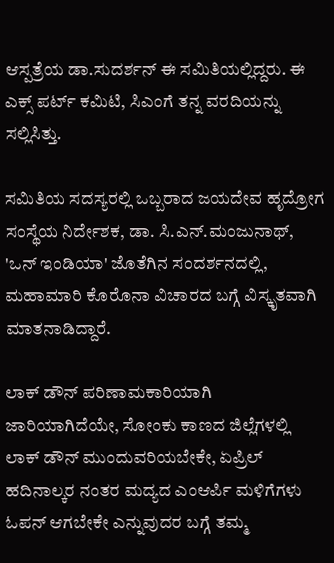ಆಸ್ಪತ್ರೆಯ ಡಾ.ಸುದರ್ಶನ್ ಈ ಸಮಿತಿಯಲ್ಲಿದ್ದರು. ಈ ಎಕ್ಸ್ ಪರ್ಟ್ ಕಮಿಟಿ, ಸಿಎಂಗೆ ತನ್ನ ವರದಿಯನ್ನು ಸಲ್ಲಿಸಿತ್ತು.

ಸಮಿತಿಯ ಸದಸ್ಯರಲ್ಲಿ ಒಬ್ಬರಾದ ಜಯದೇವ ಹೃದ್ರೋಗ ಸಂಸ್ಥೆಯ ನಿರ್ದೇಶಕ, ಡಾ. ಸಿ.ಎನ್.ಮಂಜುನಾಥ್, 'ಒನ್ ಇಂಡಿಯಾ' ಜೊತೆಗಿನ ಸಂದರ್ಶನದಲ್ಲಿ, ಮಹಾಮಾರಿ ಕೊರೊನಾ ವಿಚಾರದ ಬಗ್ಗೆ ವಿಸ್ಕೃತವಾಗಿ ಮಾತನಾಡಿದ್ದಾರೆ.

ಲಾಕ್ ಡೌನ್ ಪರಿಣಾಮಕಾರಿಯಾಗಿ ಜಾರಿಯಾಗಿದೆಯೇ, ಸೋಂಕು ಕಾಣದ ಜಿಲ್ಲೆಗಳಲ್ಲಿ ಲಾಕ್ ಡೌನ್ ಮುಂದುವರಿಯಬೇಕೇ, ಏಪ್ರಿಲ್ ಹದಿನಾಲ್ಕರ ನಂತರ ಮದ್ಯದ ಎಂಆರ್ಪಿ ಮಳಿಗೆಗಳು ಓಪನ್ ಆಗಬೇಕೇ ಎನ್ನುವುದರ ಬಗ್ಗೆ ತಮ್ಮ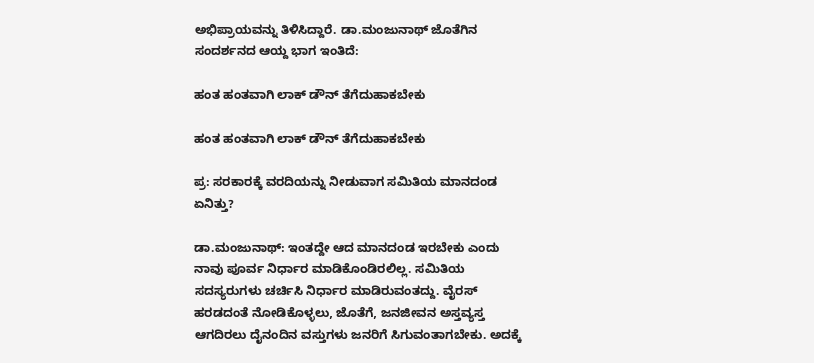ಅಭಿಪ್ರಾಯವನ್ನು ತಿಳಿಸಿದ್ದಾರೆ. ಡಾ.ಮಂಜುನಾಥ್ ಜೊತೆಗಿನ ಸಂದರ್ಶನದ ಆಯ್ದ ಭಾಗ ಇಂತಿದೆ:

ಹಂತ ಹಂತವಾಗಿ ಲಾಕ್ ಡೌನ್ ತೆಗೆದುಹಾಕಬೇಕು

ಹಂತ ಹಂತವಾಗಿ ಲಾಕ್ ಡೌನ್ ತೆಗೆದುಹಾಕಬೇಕು

ಪ್ರ: ಸರಕಾರಕ್ಕೆ ವರದಿಯನ್ನು ನೀಡುವಾಗ ಸಮಿತಿಯ ಮಾನದಂಡ ಏನಿತ್ತು?

ಡಾ.ಮಂಜುನಾಥ್: ಇಂತದ್ದೇ ಆದ ಮಾನದಂಡ ಇರಬೇಕು ಎಂದು ನಾವು ಪೂರ್ವ ನಿರ್ಧಾರ ಮಾಡಿಕೊಂಡಿರಲಿಲ್ಲ. ಸಮಿತಿಯ ಸದಸ್ಯರುಗಳು ಚರ್ಚಿಸಿ ನಿರ್ಧಾರ ಮಾಡಿರುವಂತದ್ದು. ವೈರಸ್ ಹರಡದಂತೆ ನೋಡಿಕೊಳ್ಳಲು, ಜೊತೆಗೆ, ಜನಜೀವನ ಅಸ್ತವ್ಯಸ್ತ ಆಗದಿರಲು ದೈನಂದಿನ ವಸ್ತುಗಳು ಜನರಿಗೆ ಸಿಗುವಂತಾಗಬೇಕು. ಅದಕ್ಕೆ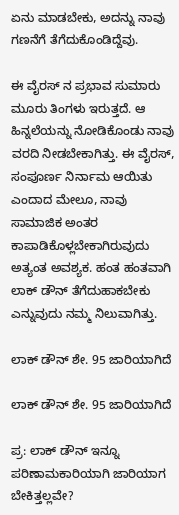ಏನು ಮಾಡಬೇಕು, ಅದನ್ನು ನಾವು ಗಣನೆಗೆ ತೆಗೆದುಕೊಂಡಿದ್ದೆವು.

ಈ ವೈರಸ್ ನ ಪ್ರಭಾವ ಸುಮಾರು ಮೂರು ತಿಂಗಳು ಇರುತ್ತದೆ. ಆ ಹಿನ್ನಲೆಯನ್ನು ನೋಡಿಕೊಂಡು ನಾವು ವರದಿ ನೀಡಬೇಕಾಗಿತ್ತು. ಈ ವೈರಸ್, ಸಂಪೂರ್ಣ ನಿರ್ನಾಮ ಆಯಿತು ಎಂದಾದ ಮೇಲೂ, ನಾವು ಸಾಮಾಜಿಕ ಅಂತರ ಕಾಪಾಡಿಕೊಳ್ಲಬೇಕಾಗಿರುವುದು ಅತ್ಯಂತ ಅವಶ್ಯಕ. ಹಂತ ಹಂತವಾಗಿ ಲಾಕ್ ಡೌನ್ ತೆಗೆದುಹಾಕಬೇಕು ಎನ್ನುವುದು ನಮ್ಮ ನಿಲುವಾಗಿತ್ತು.

ಲಾಕ್ ಡೌನ್ ಶೇ. 95 ಜಾರಿಯಾಗಿದೆ

ಲಾಕ್ ಡೌನ್ ಶೇ. 95 ಜಾರಿಯಾಗಿದೆ

ಪ್ರ: ಲಾಕ್ ಡೌನ್ ಇನ್ನೂ ಪರಿಣಾಮಕಾರಿಯಾಗಿ ಜಾರಿಯಾಗ ಬೇಕಿತ್ತಲ್ಲವೇ?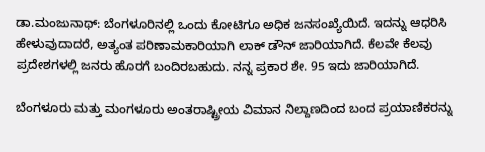ಡಾ.ಮಂಜುನಾಥ್: ಬೆಂಗಳೂರಿನಲ್ಲಿ ಒಂದು ಕೋಟಿಗೂ ಅಧಿಕ ಜನಸಂಖ್ಯೆಯಿದೆ. ಇದನ್ನು ಆಧರಿಸಿ ಹೇಳುವುದಾದರೆ, ಅತ್ಯಂತ ಪರಿಣಾಮಕಾರಿಯಾಗಿ ಲಾಕ್ ಡೌನ್ ಜಾರಿಯಾಗಿದೆ. ಕೆಲವೇ ಕೆಲವು ಪ್ರದೇಶಗಳಲ್ಲಿ ಜನರು ಹೊರಗೆ ಬಂದಿರಬಹುದು. ನನ್ನ ಪ್ರಕಾರ ಶೇ. 95 ಇದು ಜಾರಿಯಾಗಿದೆ.

ಬೆಂಗಳೂರು ಮತ್ತು ಮಂಗಳೂರು ಅಂತರಾಷ್ಟ್ರೀಯ ವಿಮಾನ ನಿಲ್ದಾಣದಿಂದ ಬಂದ ಪ್ರಯಾಣಿಕರನ್ನು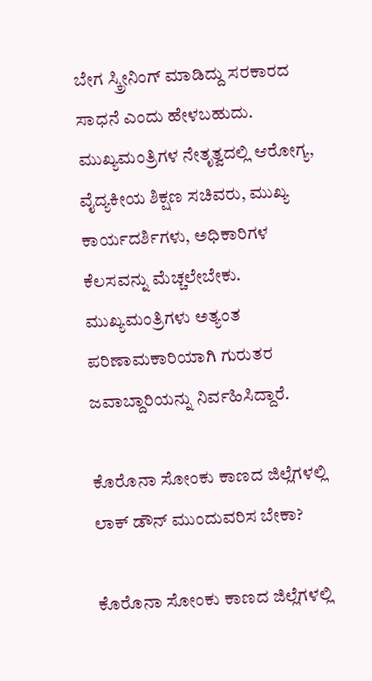ಬೇಗ ಸ್ಕ್ರೀನಿಂಗ್ ಮಾಡಿದ್ದು ಸರಕಾರದ ಸಾಧನೆ ಎಂದು ಹೇಳಬಹುದು. ಮುಖ್ಯಮಂತ್ರಿಗಳ ನೇತೃತ್ವದಲ್ಲಿ ಆರೋಗ್ಯ, ವೈದ್ಯಕೀಯ ಶಿಕ್ಷಣ ಸಚಿವರು, ಮುಖ್ಯ ಕಾರ್ಯದರ್ಶಿಗಳು, ಅಧಿಕಾರಿಗಳ ಕೆಲಸವನ್ನು ಮೆಚ್ಚಲೇಬೇಕು. ಮುಖ್ಯಮಂತ್ರಿಗಳು ಅತ್ಯಂತ ಪರಿಣಾಮಕಾರಿಯಾಗಿ ಗುರುತರ ಜವಾಬ್ದಾರಿಯನ್ನು ನಿರ್ವಹಿಸಿದ್ದಾರೆ.

ಕೊರೊನಾ ಸೋಂಕು ಕಾಣದ ಜಿಲ್ಲೆಗಳಲ್ಲಿ ಲಾಕ್ ಡೌನ್ ಮುಂದುವರಿಸ ಬೇಕಾ?

ಕೊರೊನಾ ಸೋಂಕು ಕಾಣದ ಜಿಲ್ಲೆಗಳಲ್ಲಿ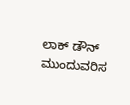ಲಾಕ್ ಡೌನ್ ಮುಂದುವರಿಸ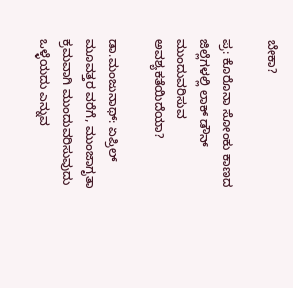ಬೇಕಾ?

ಪ್ರ: ಕೊರೊನಾ ಸೋಂಕು ಕಾಣದ ಜಿಲ್ಲೆಗಳಲ್ಲಿ ಲಾಕ್ ಡೌನ್ ಮುಂದುವರಿಸುವ ಅವಶ್ಯಕತೆಯಿದೆಯಾ?

ಡಾ.ಮಂಜುನಾಥ್: ಏಪ್ರಿಲ್ ಮೂವತ್ತರ ವರೆಗೆ, ಮುಂಜಾಗೃತಾ ಕ್ರಮವಾಗಿ ಮುಂದುವರಿಸುವುದು ಒಳ್ಳೆಯದು ಎನ್ನುವ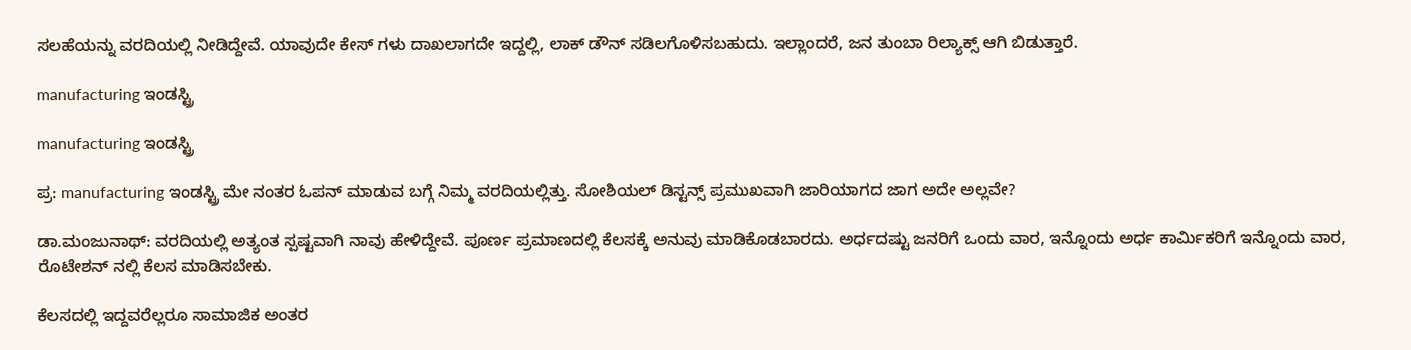ಸಲಹೆಯನ್ನು ವರದಿಯಲ್ಲಿ ನೀಡಿದ್ದೇವೆ. ಯಾವುದೇ ಕೇಸ್ ಗಳು ದಾಖಲಾಗದೇ ಇದ್ದಲ್ಲಿ, ಲಾಕ್ ಡೌನ್ ಸಡಿಲಗೊಳಿಸಬಹುದು. ಇಲ್ಲಾಂದರೆ, ಜನ ತುಂಬಾ ರಿಲ್ಯಾಕ್ಸ್ ಆಗಿ ಬಿಡುತ್ತಾರೆ.

manufacturing ಇಂಡಸ್ಟ್ರಿ

manufacturing ಇಂಡಸ್ಟ್ರಿ

ಪ್ರ: manufacturing ಇಂಡಸ್ಟ್ರಿ ಮೇ ನಂತರ ಓಪನ್ ಮಾಡುವ ಬಗ್ಗೆ ನಿಮ್ಮ ವರದಿಯಲ್ಲಿತ್ತು. ಸೋಶಿಯಲ್ ಡಿಸ್ಟನ್ಸ್ ಪ್ರಮುಖವಾಗಿ ಜಾರಿಯಾಗದ ಜಾಗ ಅದೇ ಅಲ್ಲವೇ?

ಡಾ.ಮಂಜುನಾಥ್: ವರದಿಯಲ್ಲಿ ಅತ್ಯಂತ ಸ್ಪಷ್ಟವಾಗಿ ನಾವು ಹೇಳಿದ್ದೇವೆ. ಪೂರ್ಣ ಪ್ರಮಾಣದಲ್ಲಿ ಕೆಲಸಕ್ಕೆ ಅನುವು ಮಾಡಿಕೊಡಬಾರದು. ಅರ್ಧದಷ್ಟು ಜನರಿಗೆ ಒಂದು ವಾರ, ಇನ್ನೊಂದು ಅರ್ಧ ಕಾರ್ಮಿಕರಿಗೆ ಇನ್ನೊಂದು ವಾರ, ರೊಟೇಶನ್ ನಲ್ಲಿ ಕೆಲಸ ಮಾಡಿಸಬೇಕು.

ಕೆಲಸದಲ್ಲಿ ಇದ್ದವರೆಲ್ಲರೂ ಸಾಮಾಜಿಕ ಅಂತರ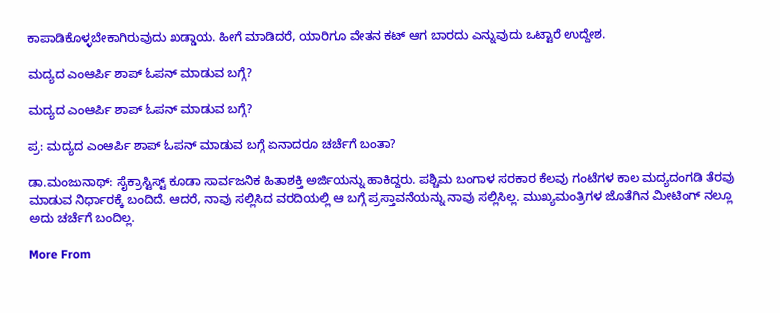ಕಾಪಾಡಿಕೊಳ್ಳಬೇಕಾಗಿರುವುದು ಖಡ್ಡಾಯ. ಹೀಗೆ ಮಾಡಿದರೆ, ಯಾರಿಗೂ ವೇತನ ಕಟ್ ಆಗ ಬಾರದು ಎನ್ನುವುದು ಒಟ್ಟಾರೆ ಉದ್ದೇಶ.

ಮದ್ಯದ ಎಂಆರ್ಪಿ ಶಾಪ್ ಓಪನ್ ಮಾಡುವ ಬಗ್ಗೆ?

ಮದ್ಯದ ಎಂಆರ್ಪಿ ಶಾಪ್ ಓಪನ್ ಮಾಡುವ ಬಗ್ಗೆ?

ಪ್ರ: ಮದ್ಯದ ಎಂಆರ್ಪಿ ಶಾಪ್ ಓಪನ್ ಮಾಡುವ ಬಗ್ಗೆ ಏನಾದರೂ ಚರ್ಚೆಗೆ ಬಂತಾ?

ಡಾ.ಮಂಜುನಾಥ್: ಸೈಕ್ರಾಸ್ಟಿಸ್ಟ್ ಕೂಡಾ ಸಾರ್ವಜನಿಕ ಹಿತಾಶಕ್ತಿ ಅರ್ಜಿಯನ್ನು ಹಾಕಿದ್ದರು. ಪಶ್ಚಿಮ ಬಂಗಾಳ ಸರಕಾರ ಕೆಲವು ಗಂಟೆಗಳ ಕಾಲ ಮದ್ಯದಂಗಡಿ ತೆರವು ಮಾಡುವ ನಿರ್ಧಾರಕ್ಕೆ ಬಂದಿದೆ. ಆದರೆ, ನಾವು ಸಲ್ಲಿಸಿದ ವರದಿಯಲ್ಲಿ ಆ ಬಗ್ಗೆ ಪ್ರಸ್ತಾವನೆಯನ್ನು ನಾವು ಸಲ್ಲಿಸಿಲ್ಲ. ಮುಖ್ಯಮಂತ್ರಿಗಳ ಜೊತೆಗಿನ ಮೀಟಿಂಗ್ ನಲ್ಲೂ ಅದು ಚರ್ಚೆಗೆ ಬಂದಿಲ್ಲ.

More From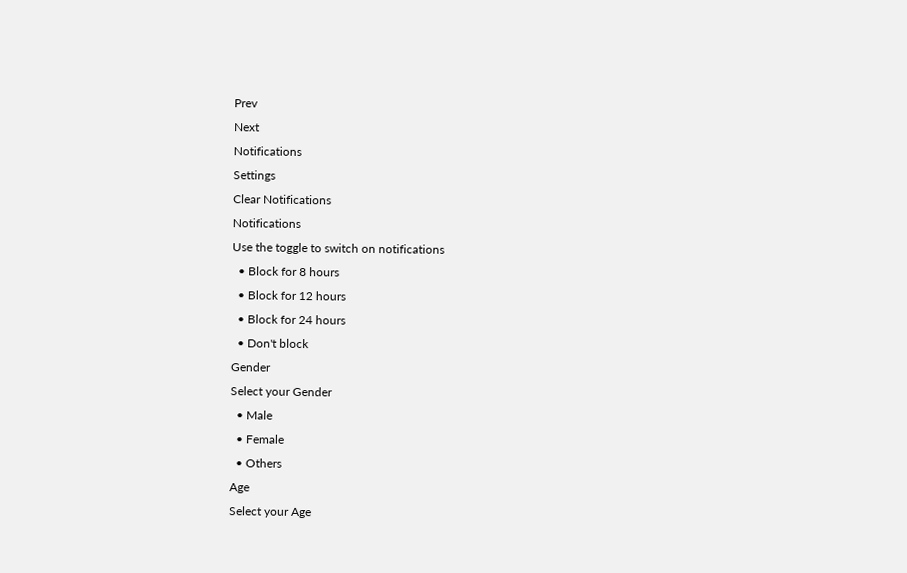Prev
Next
Notifications
Settings
Clear Notifications
Notifications
Use the toggle to switch on notifications
  • Block for 8 hours
  • Block for 12 hours
  • Block for 24 hours
  • Don't block
Gender
Select your Gender
  • Male
  • Female
  • Others
Age
Select your Age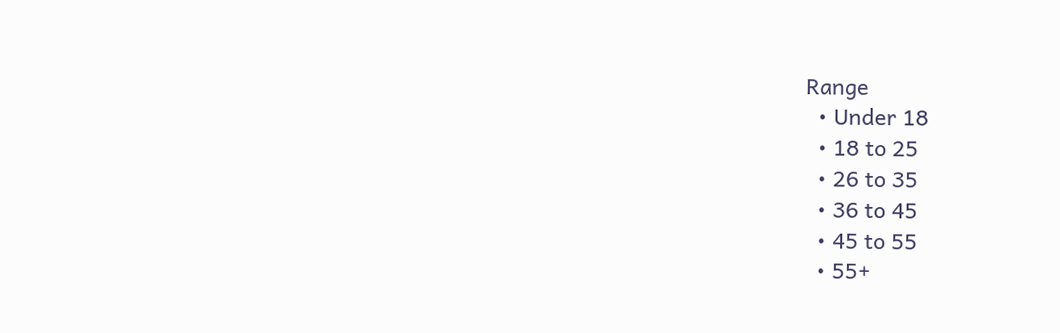Range
  • Under 18
  • 18 to 25
  • 26 to 35
  • 36 to 45
  • 45 to 55
  • 55+